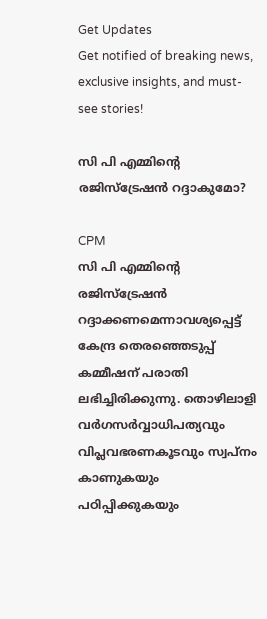Get Updates
Get notified of breaking news, exclusive insights, and must-see stories!

സി പി എമ്മിന്റെ രജിസ്‌ട്രേഷന്‍ റദ്ദാകുമോ?

CPM
സി പി എമ്മിന്റെ രജിസ്‌ട്രേഷന്‍ റദ്ദാക്കണമെന്നാവശ്യപ്പെട്ട് കേന്ദ്ര തെരഞ്ഞെടുപ്പ് കമ്മീഷന് പരാതി ലഭിച്ചിരിക്കുന്നു. തൊഴിലാളി വര്‍ഗസര്‍വ്വാധിപത്യവും വിപ്ലവഭരണകൂടവും സ്വപ്‌നം കാണുകയും പഠിപ്പിക്കുകയും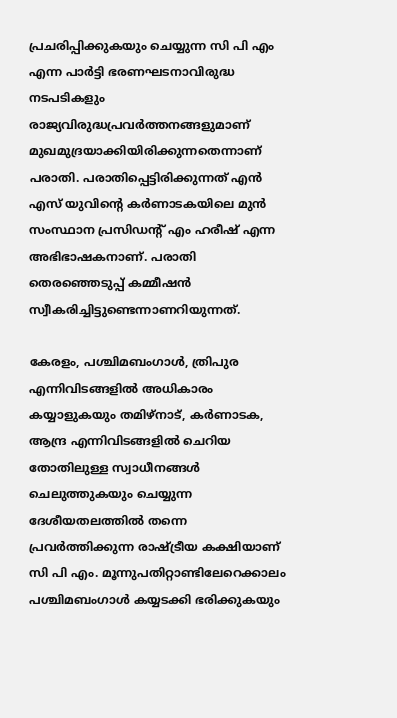പ്രചരിപ്പിക്കുകയും ചെയ്യുന്ന സി പി എം എന്ന പാര്‍ട്ടി ഭരണഘടനാവിരുദ്ധ നടപടികളും രാജ്യവിരുദ്ധപ്രവര്‍ത്തനങ്ങളുമാണ് മുഖമുദ്രയാക്കിയിരിക്കുന്നതെന്നാണ് പരാതി. പരാതിപ്പെട്ടിരിക്കുന്നത് എന്‍ എസ് യുവിന്റെ കര്‍ണാടകയിലെ മുന്‍ സംസ്ഥാന പ്രസിഡന്റ് എം ഹരീഷ് എന്ന അഭിഭാഷകനാണ്. പരാതി തെരഞ്ഞെടുപ്പ് കമ്മീഷന്‍ സ്വീകരിച്ചിട്ടുണ്ടെന്നാണറിയുന്നത്.

കേരളം, പശ്ചിമബംഗാള്‍, ത്രിപുര എന്നിവിടങ്ങളില്‍ അധികാരം കയ്യാളുകയും തമിഴ്‌നാട്, കര്‍ണാടക, ആന്ദ്ര എന്നിവിടങ്ങളില്‍ ചെറിയ തോതിലുള്ള സ്വാധീനങ്ങള്‍ ചെലുത്തുകയും ചെയ്യുന്ന ദേശീയതലത്തില്‍ തന്നെ പ്രവര്‍ത്തിക്കുന്ന രാഷ്ട്രീയ കക്ഷിയാണ് സി പി എം. മൂന്നുപതിറ്റാണ്ടിലേറെക്കാലം പശ്ചിമബംഗാള്‍ കയ്യടക്കി ഭരിക്കുകയും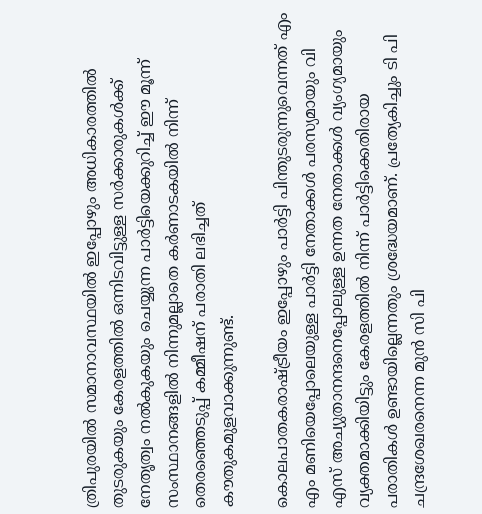ത്രിപുരയില്‍ സമാനാവസ്ഥയില്‍ ഇപ്പോഴും അധികാരത്തില്‍ തുടരുകയും കേരളത്തില്‍ ഒന്നിടവിട്ടുള്ള സര്‍ക്കാരുകള്‍ക്ക് നേതൃത്വം നല്‍കുകയും ചെയ്യുന്ന പാര്‍ട്ടിയെക്കുറിച്ച് ഈ മൂന്ന് സംസ്ഥാനങ്ങളില്‍ നിന്നുമല്ലാതെ കര്‍ണാടകയില്‍ നിന്ന് തെരഞ്ഞെടുപ്പ് കമ്മീഷന് പരാതി ലഭിച്ചത് കൗതുകമുളവാക്കുന്നുണ്ട്.

കൊലപാതകരാഷ്ട്രീയം ഇപ്പോഴും പാര്‍ട്ടി പിന്തുടരുന്നുവെന്നത് എം എം മണിയെപ്പോലെയുള്ള പാര്‍ട്ടി നേതാക്കള്‍ പരസ്യമായും വി എസ് അച്യുതാനന്ദനെപ്പോലുള്ള ഉന്നത നേതാക്കള്‍ വ്യംഗ്യമായും വ്യക്തമാക്കിയിട്ടും കേരളത്തില്‍ നിന്ന് പാര്‍ട്ടിക്കെതിരായ പരാതികള്‍ ഉണ്ടായില്ലെന്നതും ശ്രദ്ധേയമാണ്. പ്രത്യേകിച്ചും ടി പി ചന്ദ്രശേഖരനെന്ന മുന്‍ സി പി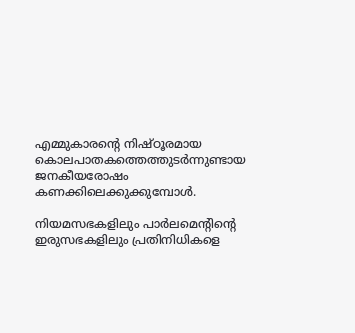എമ്മുകാരന്റെ നിഷ്ഠൂരമായ കൊലപാതകത്തെത്തുടര്‍ന്നുണ്ടായ ജനകീയരോഷം കണക്കിലെക്കുക്കുമ്പോള്‍.

നിയമസഭകളിലും പാര്‍ലമെന്റിന്റെ ഇരുസഭകളിലും പ്രതിനിധികളെ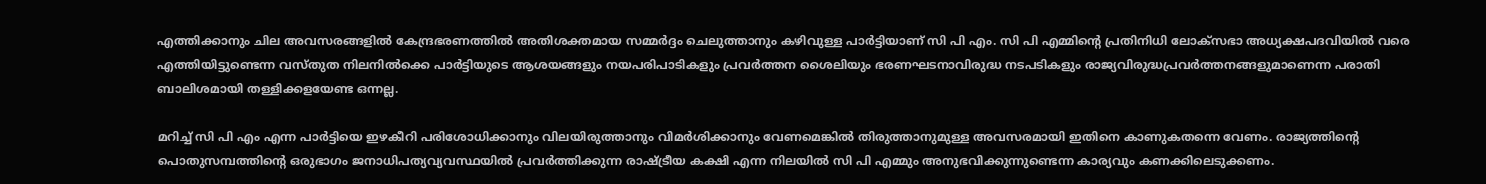എത്തിക്കാനും ചില അവസരങ്ങളില്‍ കേന്ദ്രഭരണത്തില്‍ അതിശക്തമായ സമ്മര്‍ദ്ദം ചെലുത്താനും കഴിവുള്ള പാര്‍ട്ടിയാണ് സി പി എം. സി പി എമ്മിന്റെ പ്രതിനിധി ലോക്‌സഭാ അധ്യക്ഷപദവിയില്‍ വരെ എത്തിയിട്ടുണ്ടെന്ന വസ്തുത നിലനില്‍ക്കെ പാര്‍ട്ടിയുടെ ആശയങ്ങളും നയപരിപാടികളും പ്രവര്‍ത്തന ശൈലിയും ഭരണഘടനാവിരുദ്ധ നടപടികളും രാജ്യവിരുദ്ധപ്രവര്‍ത്തനങ്ങളുമാണെന്ന പരാതി ബാലിശമായി തള്ളിക്കളയേണ്ട ഒന്നല്ല.

മറിച്ച് സി പി എം എന്ന പാര്‍ട്ടിയെ ഇഴകീറി പരിശോധിക്കാനും വിലയിരുത്താനും വിമര്‍ശിക്കാനും വേണമെങ്കില്‍ തിരുത്താനുമുള്ള അവസരമായി ഇതിനെ കാണുകതന്നെ വേണം. രാജ്യത്തിന്റെ പൊതുസമ്പത്തിന്റെ ഒരുഭാഗം ജനാധിപത്യവ്യവസ്ഥയില്‍ പ്രവര്‍ത്തിക്കുന്ന രാഷ്ട്രീയ കക്ഷി എന്ന നിലയില്‍ സി പി എമ്മും അനുഭവിക്കുന്നുണ്ടെന്ന കാര്യവും കണക്കിലെടുക്കണം.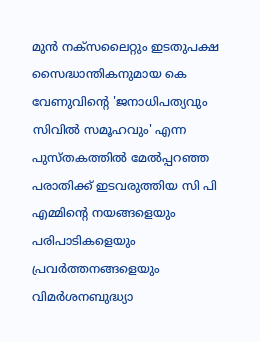മുന്‍ നക്‌സലൈറ്റും ഇടതുപക്ഷ സൈദ്ധാന്തികനുമായ കെ വേണുവിന്റെ 'ജനാധിപത്യവും സിവില്‍ സമൂഹവും' എന്ന പുസ്തകത്തില്‍ മേല്‍പ്പറഞ്ഞ പരാതിക്ക് ഇടവരുത്തിയ സി പി എമ്മിന്റെ നയങ്ങളെയും പരിപാടികളെയും പ്രവര്‍ത്തനങ്ങളെയും വിമര്‍ശനബുദ്ധ്യാ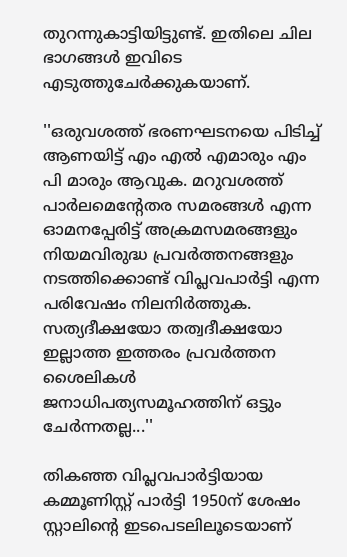തുറന്നുകാട്ടിയിട്ടുണ്ട്. ഇതിലെ ചില ഭാഗങ്ങള്‍ ഇവിടെ എടുത്തുചേര്‍ക്കുകയാണ്.

''ഒരുവശത്ത് ഭരണഘടനയെ പിടിച്ച് ആണയിട്ട് എം എല്‍ എമാരും എം പി മാരും ആവുക. മറുവശത്ത് പാര്‍ലമെന്റേതര സമരങ്ങള്‍ എന്ന ഓമനപ്പേരിട്ട് അക്രമസമരങ്ങളും നിയമവിരുദ്ധ പ്രവര്‍ത്തനങ്ങളും നടത്തിക്കൊണ്ട് വിപ്ലവപാര്‍ട്ടി എന്ന പരിവേഷം നിലനിര്‍ത്തുക. സത്യദീക്ഷയോ തത്വദീക്ഷയോ ഇല്ലാത്ത ഇത്തരം പ്രവര്‍ത്തന ശൈലികള്‍ ജനാധിപത്യസമൂഹത്തിന് ഒട്ടും ചേര്‍ന്നതല്ല...''

തികഞ്ഞ വിപ്ലവപാര്‍ട്ടിയായ കമ്മൂണിസ്റ്റ് പാര്‍ട്ടി 1950ന് ശേഷം സ്റ്റാലിന്റെ ഇടപെടലിലൂടെയാണ്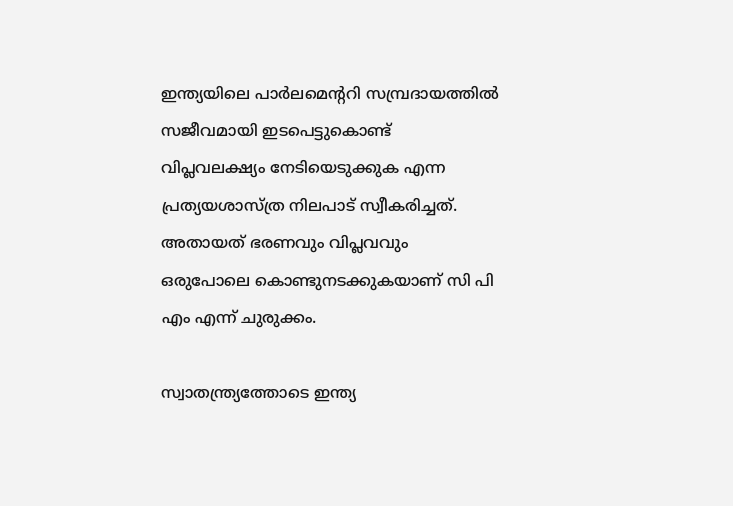ഇന്ത്യയിലെ പാര്‍ലമെന്ററി സമ്പ്രദായത്തില്‍ സജീവമായി ഇടപെട്ടുകൊണ്ട് വിപ്ലവലക്ഷ്യം നേടിയെടുക്കുക എന്ന പ്രത്യയശാസ്ത്ര നിലപാട് സ്വീകരിച്ചത്. അതായത് ഭരണവും വിപ്ലവവും ഒരുപോലെ കൊണ്ടുനടക്കുകയാണ് സി പി എം എന്ന് ചുരുക്കം.

സ്വാതന്ത്ര്യത്തോടെ ഇന്ത്യ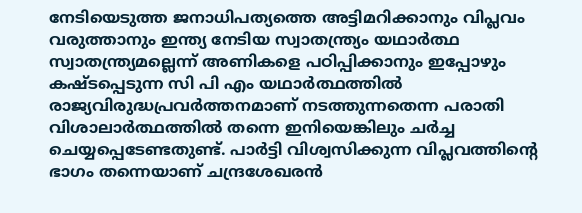നേടിയെടുത്ത ജനാധിപത്യത്തെ അട്ടിമറിക്കാനും വിപ്ലവം വരുത്താനും ഇന്ത്യ നേടിയ സ്വാതന്ത്ര്യം യഥാര്‍ത്ഥ സ്വാതന്ത്ര്യമല്ലെന്ന് അണികളെ പഠിപ്പിക്കാനും ഇപ്പോഴും കഷ്ടപ്പെടുന്ന സി പി എം യഥാര്‍ത്ഥത്തില്‍ രാജ്യവിരുദ്ധപ്രവര്‍ത്തനമാണ് നടത്തുന്നതെന്ന പരാതി വിശാലാര്‍ത്ഥത്തില്‍ തന്നെ ഇനിയെങ്കിലും ചര്‍ച്ച ചെയ്യപ്പെടേണ്ടതുണ്ട്. പാര്‍ട്ടി വിശ്വസിക്കുന്ന വിപ്ലവത്തിന്റെ ഭാഗം തന്നെയാണ് ചന്ദ്രശേഖരന്‍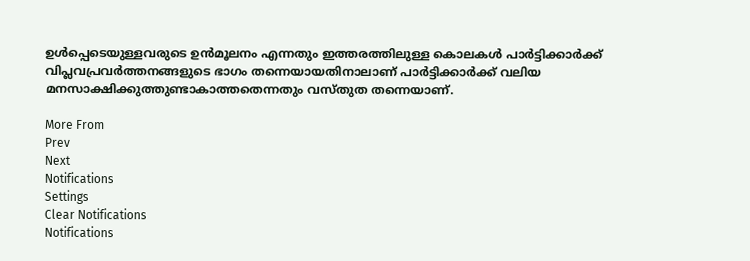ഉള്‍പ്പെടെയുള്ളവരുടെ ഉന്‍മൂലനം എന്നതും ഇത്തരത്തിലുള്ള കൊലകള്‍ പാര്‍ട്ടിക്കാര്‍ക്ക് വിപ്ലവപ്രവര്‍ത്തനങ്ങളുടെ ഭാഗം തന്നെയായതിനാലാണ് പാര്‍ട്ടിക്കാര്‍ക്ക് വലിയ മനസാക്ഷിക്കുത്തുണ്ടാകാത്തതെന്നതും വസ്തുത തന്നെയാണ്.

More From
Prev
Next
Notifications
Settings
Clear Notifications
Notifications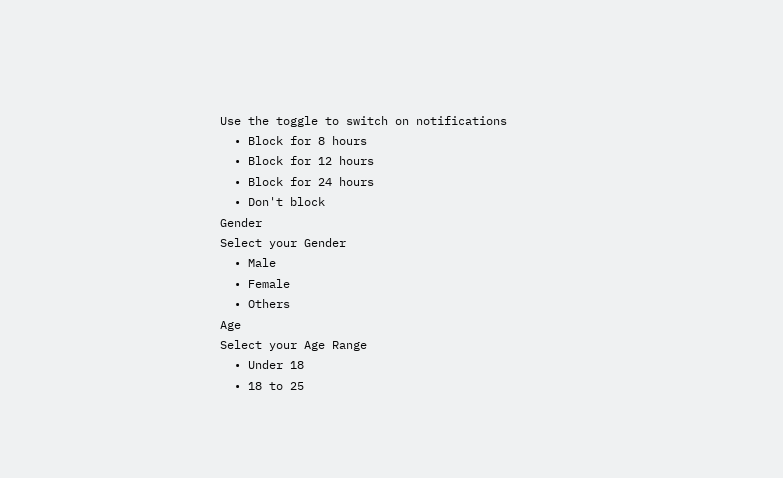Use the toggle to switch on notifications
  • Block for 8 hours
  • Block for 12 hours
  • Block for 24 hours
  • Don't block
Gender
Select your Gender
  • Male
  • Female
  • Others
Age
Select your Age Range
  • Under 18
  • 18 to 25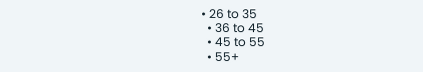• 26 to 35
  • 36 to 45
  • 45 to 55
  • 55+